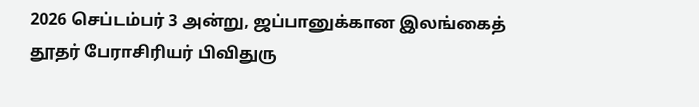2026 செப்டம்பர் 3 அன்று, ஜப்பானுக்கான இலங்கைத் தூதர் பேராசிரியர் பிவிதுரு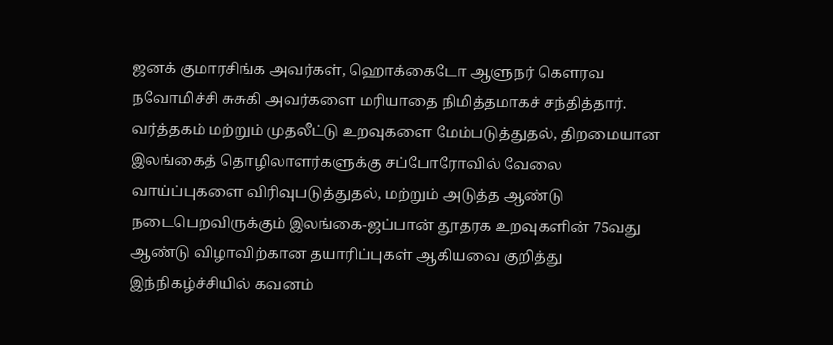ஜனக் குமாரசிங்க அவர்கள், ஹொக்கைடோ ஆளுநர் கௌரவ நவோமிச்சி சுசுகி அவர்களை மரியாதை நிமித்தமாகச் சந்தித்தார். வர்த்தகம் மற்றும் முதலீட்டு உறவுகளை மேம்படுத்துதல், திறமையான இலங்கைத் தொழிலாளர்களுக்கு சப்போரோவில் வேலை வாய்ப்புகளை விரிவுபடுத்துதல், மற்றும் அடுத்த ஆண்டு நடைபெறவிருக்கும் இலங்கை-ஜப்பான் தூதரக உறவுகளின் 75வது ஆண்டு விழாவிற்கான தயாரிப்புகள் ஆகியவை குறித்து இந்நிகழ்ச்சியில் கவனம்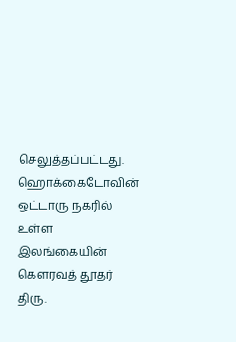செலுத்தப்பட்டது. ஹொக்கைடோவின் ஒட்டாரு நகரில் உள்ள இலங்கையின் கௌரவத் தூதர் திரு.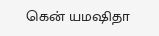கென் யமஷிதா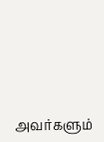அவர்களும்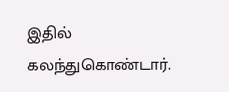இதில் கலந்துகொண்டார்.